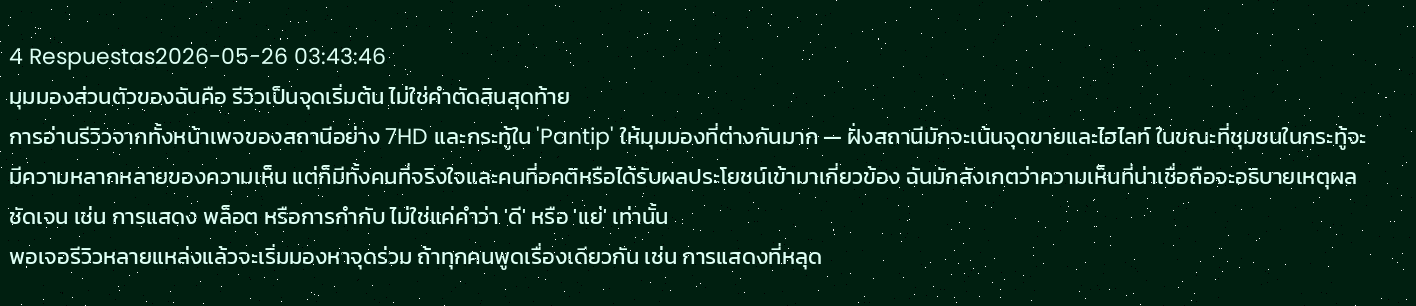4 Respuestas2026-05-26 03:43:46
มุมมองส่วนตัวของฉันคือ รีวิวเป็นจุดเริ่มต้น ไม่ใช่คำตัดสินสุดท้าย
การอ่านรีวิวจากทั้งหน้าเพจของสถานีอย่าง 7HD และกระทู้ใน 'Pantip' ให้มุมมองที่ต่างกันมาก — ฝั่งสถานีมักจะเน้นจุดขายและไฮไลท์ ในขณะที่ชุมชนในกระทู้จะมีความหลากหลายของความเห็น แต่ก็มีทั้งคนที่จริงใจและคนที่อคติหรือได้รับผลประโยชน์เข้ามาเกี่ยวข้อง ฉันมักสังเกตว่าความเห็นที่น่าเชื่อถือจะอธิบายเหตุผลชัดเจน เช่น การแสดง พล็อต หรือการกำกับ ไม่ใช่แค่คำว่า 'ดี' หรือ 'แย่' เท่านั้น
พอเจอรีวิวหลายแหล่งแล้วจะเริ่มมองหาจุดร่วม ถ้าทุกคนพูดเรื่องเดียวกัน เช่น การแสดงที่หลุด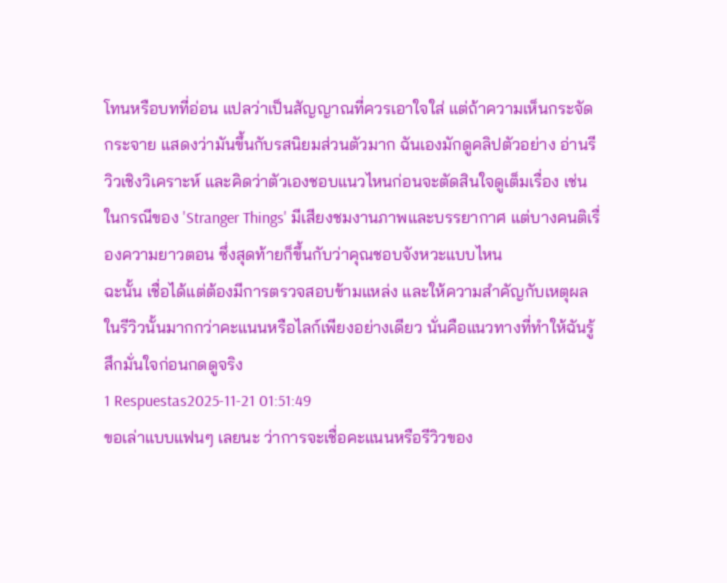โทนหรือบทที่อ่อน แปลว่าเป็นสัญญาณที่ควรเอาใจใส่ แต่ถ้าความเห็นกระจัดกระจาย แสดงว่ามันขึ้นกับรสนิยมส่วนตัวมาก ฉันเองมักดูคลิปตัวอย่าง อ่านรีวิวเชิงวิเคราะห์ และคิดว่าตัวเองชอบแนวไหนก่อนจะตัดสินใจดูเต็มเรื่อง เช่น ในกรณีของ 'Stranger Things' มีเสียงชมงานภาพและบรรยากาศ แต่บางคนติเรื่องความยาวตอน ซึ่งสุดท้ายก็ขึ้นกับว่าคุณชอบจังหวะแบบไหน
ฉะนั้น เชื่อได้แต่ต้องมีการตรวจสอบข้ามแหล่ง และให้ความสำคัญกับเหตุผลในรีวิวนั้นมากกว่าคะแนนหรือไลก์เพียงอย่างเดียว นั่นคือแนวทางที่ทำให้ฉันรู้สึกมั่นใจก่อนกดดูจริง
1 Respuestas2025-11-21 01:51:49
ขอเล่าแบบแฟนๆ เลยนะ ว่าการจะเชื่อคะแนนหรือรีวิวของ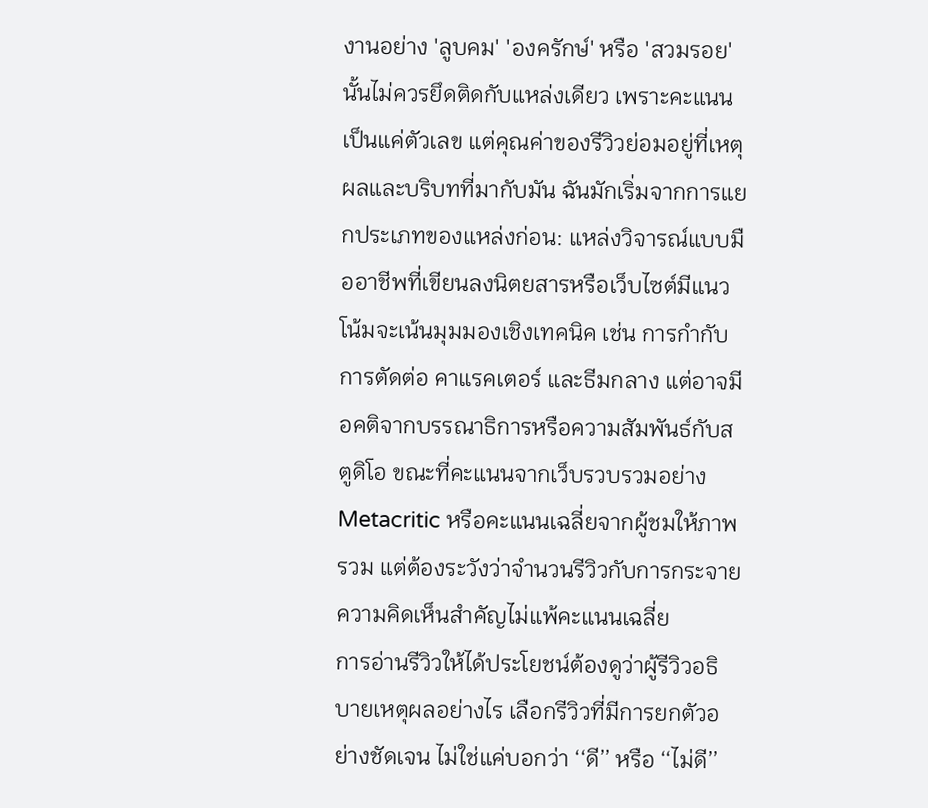งานอย่าง 'ลูบคม' 'องครักษ์' หรือ 'สวมรอย' นั้นไม่ควรยึดติดกับแหล่งเดียว เพราะคะแนนเป็นแค่ตัวเลข แต่คุณค่าของรีวิวย่อมอยู่ที่เหตุผลและบริบทที่มากับมัน ฉันมักเริ่มจากการแยกประเภทของแหล่งก่อน: แหล่งวิจารณ์แบบมืออาชีพที่เขียนลงนิตยสารหรือเว็บไซต์มีแนวโน้มจะเน้นมุมมองเชิงเทคนิค เช่น การกำกับ การตัดต่อ คาแรคเตอร์ และธีมกลาง แต่อาจมีอคติจากบรรณาธิการหรือความสัมพันธ์กับสตูดิโอ ขณะที่คะแนนจากเว็บรวบรวมอย่าง Metacritic หรือคะแนนเฉลี่ยจากผู้ชมให้ภาพรวม แต่ต้องระวังว่าจำนวนรีวิวกับการกระจายความคิดเห็นสำคัญไม่แพ้คะแนนเฉลี่ย
การอ่านรีวิวให้ได้ประโยชน์ต้องดูว่าผู้รีวิวอธิบายเหตุผลอย่างไร เลือกรีวิวที่มีการยกตัวอย่างชัดเจน ไม่ใช่แค่บอกว่า ‘‘ดี’’ หรือ ‘‘ไม่ดี’’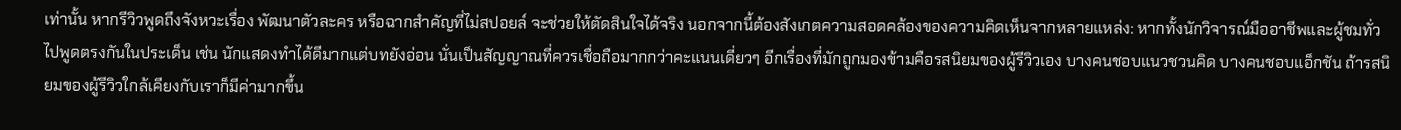เท่านั้น หากรีวิวพูดถึงจังหวะเรื่อง พัฒนาตัวละคร หรือฉากสำคัญที่ไม่สปอยล์ จะช่วยให้ตัดสินใจได้จริง นอกจากนี้ต้องสังเกตความสอดคล้องของความคิดเห็นจากหลายแหล่ง: หากทั้งนักวิจารณ์มืออาชีพและผู้ชมทั่วไปพูดตรงกันในประเด็น เช่น นักแสดงทำได้ดีมากแต่บทยังอ่อน นั่นเป็นสัญญาณที่ควรเชื่อถือมากกว่าคะแนนเดี่ยวๆ อีกเรื่องที่มักถูกมองข้ามคือรสนิยมของผู้รีวิวเอง บางคนชอบแนวชวนคิด บางคนชอบแอ็กชัน ถ้ารสนิยมของผู้รีวิวใกล้เคียงกับเราก็มีค่ามากขึ้น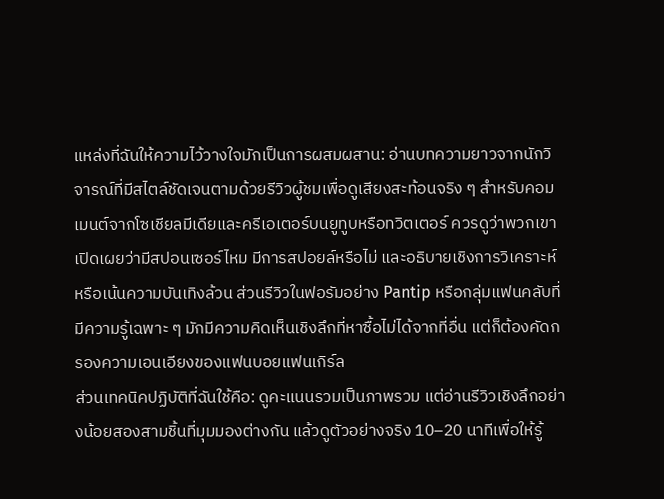แหล่งที่ฉันให้ความไว้วางใจมักเป็นการผสมผสาน: อ่านบทความยาวจากนักวิจารณ์ที่มีสไตล์ชัดเจนตามด้วยรีวิวผู้ชมเพื่อดูเสียงสะท้อนจริง ๆ สำหรับคอมเมนต์จากโซเชียลมีเดียและครีเอเตอร์บนยูทูบหรือทวิตเตอร์ ควรดูว่าพวกเขาเปิดเผยว่ามีสปอนเซอร์ไหม มีการสปอยล์หรือไม่ และอธิบายเชิงการวิเคราะห์หรือเน้นความบันเทิงล้วน ส่วนรีวิวในฟอรัมอย่าง Pantip หรือกลุ่มแฟนคลับที่มีความรู้เฉพาะ ๆ มักมีความคิดเห็นเชิงลึกที่หาซื้อไม่ได้จากที่อื่น แต่ก็ต้องคัดกรองความเอนเอียงของแฟนบอยแฟนเกิร์ล
ส่วนเทคนิคปฏิบัติที่ฉันใช้คือ: ดูคะแนนรวมเป็นภาพรวม แต่อ่านรีวิวเชิงลึกอย่างน้อยสองสามชิ้นที่มุมมองต่างกัน แล้วดูตัวอย่างจริง 10–20 นาทีเพื่อให้รู้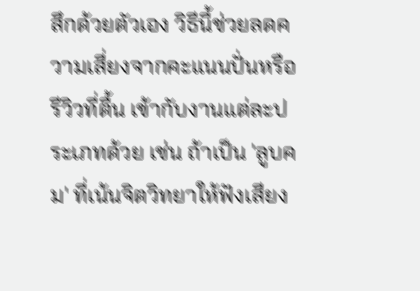สึกด้วยตัวเอง วิธีนี้ช่วยลดความเสี่ยงจากคะแนนปั่นหรือรีวิวที่ตื้น เข้ากับงานแต่ละประเภทด้วย เช่น ถ้าเป็น 'ลูบคม' ที่เน้นจิตวิทยาให้ฟังเสียง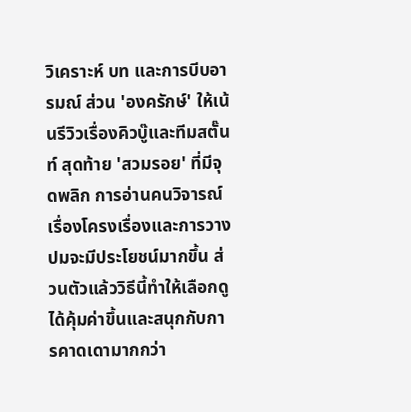วิเคราะห์ บท และการบีบอารมณ์ ส่วน 'องครักษ์' ให้เน้นรีวิวเรื่องคิวบู๊และทีมสตั๊นท์ สุดท้าย 'สวมรอย' ที่มีจุดพลิก การอ่านคนวิจารณ์เรื่องโครงเรื่องและการวางปมจะมีประโยชน์มากขึ้น ส่วนตัวแล้ววิธีนี้ทำให้เลือกดูได้คุ้มค่าขึ้นและสนุกกับการคาดเดามากกว่า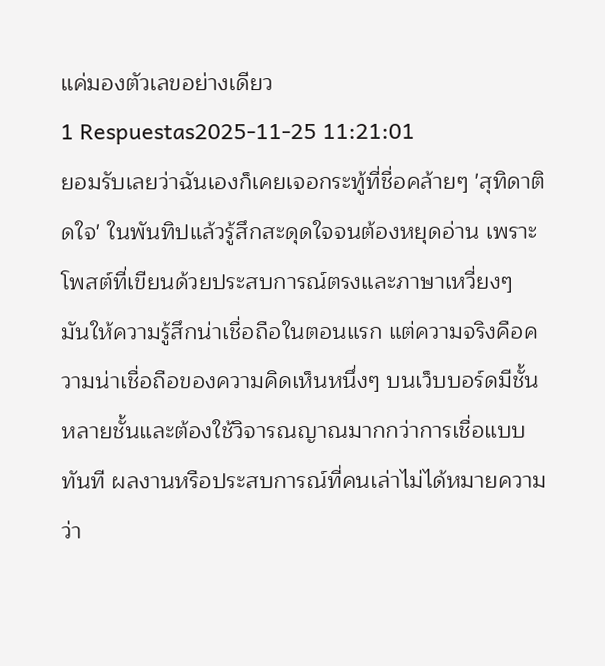แค่มองตัวเลขอย่างเดียว
1 Respuestas2025-11-25 11:21:01
ยอมรับเลยว่าฉันเองก็เคยเจอกระทู้ที่ชื่อคล้ายๆ 'สุทิดาติดใจ' ในพันทิปแล้วรู้สึกสะดุดใจจนต้องหยุดอ่าน เพราะโพสต์ที่เขียนด้วยประสบการณ์ตรงและภาษาเหวี่ยงๆ มันให้ความรู้สึกน่าเชื่อถือในตอนแรก แต่ความจริงคือความน่าเชื่อถือของความคิดเห็นหนึ่งๆ บนเว็บบอร์ดมีชั้นหลายชั้นและต้องใช้วิจารณญาณมากกว่าการเชื่อแบบทันที ผลงานหรือประสบการณ์ที่คนเล่าไม่ได้หมายความว่า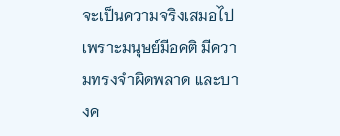จะเป็นความจริงเสมอไป เพราะมนุษย์มีอคติ มีความทรงจำผิดพลาด และบางค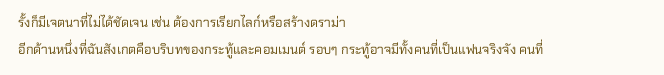รั้งก็มีเจตนาที่ไม่ได้ชัดเจน เช่น ต้องการเรียกไลก์หรือสร้างดราม่า
อีกด้านหนึ่งที่ฉันสังเกตคือบริบทของกระทู้และคอมเมนต์ รอบๆ กระทู้อาจมีทั้งคนที่เป็นแฟนจริงจัง คนที่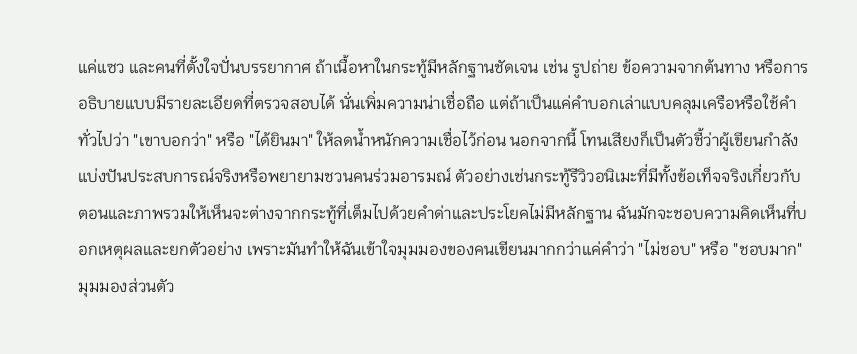แค่แซว และคนที่ตั้งใจปั่นบรรยากาศ ถ้าเนื้อหาในกระทู้มีหลักฐานชัดเจน เช่น รูปถ่าย ข้อความจากต้นทาง หรือการอธิบายแบบมีรายละเอียดที่ตรวจสอบได้ นั่นเพิ่มความน่าเชื่อถือ แต่ถ้าเป็นแค่คำบอกเล่าแบบคลุมเครือหรือใช้คำทั่วไปว่า "เขาบอกว่า" หรือ "ได้ยินมา" ให้ลดน้ำหนักความเชื่อไว้ก่อน นอกจากนี้ โทนเสียงก็เป็นตัวชี้ว่าผู้เขียนกำลังแบ่งปันประสบการณ์จริงหรือพยายามชวนคนร่วมอารมณ์ ตัวอย่างเช่นกระทู้รีวิวอนิเมะที่มีทั้งข้อเท็จจริงเกี่ยวกับตอนและภาพรวมให้เห็นจะต่างจากกระทู้ที่เต็มไปด้วยคำด่าและประโยคไม่มีหลักฐาน ฉันมักจะชอบความคิดเห็นที่บอกเหตุผลและยกตัวอย่าง เพราะมันทำให้ฉันเข้าใจมุมมองของคนเขียนมากกว่าแค่คำว่า "ไม่ชอบ" หรือ "ชอบมาก"
มุมมองส่วนตัว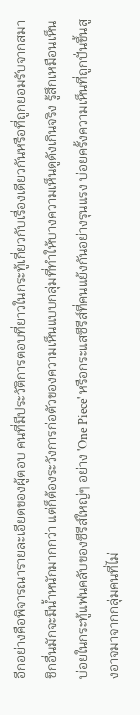อีกอย่างคือพิจารณารายละเอียดของผู้ตอบ คนที่มีประวัติการตอบที่ยาวในกระทู้เกี่ยวกับเรื่องเดียวกันหรือที่ถูกยอมรับจากสมาชิกอื่นมักจะมีน้ำหนักมากกว่า แต่ก็ต้องระวังการก่อตัวของความเห็นแบบกลุ่มที่ทำให้บางความเห็นดูดังเกินจริง รู้สึกเหมือนเห็นบ่อยในกระทู้แฟนคลับของซีรีส์ใหญ่ๆ อย่าง 'One Piece' หรือกระแสซีรีส์ที่คนแย้งกันอย่างรุนแรง บ่อยครั้งความเห็นที่ถูกปั่นขึ้นสูงอาจมาจากกลุ่มคนที่ไม่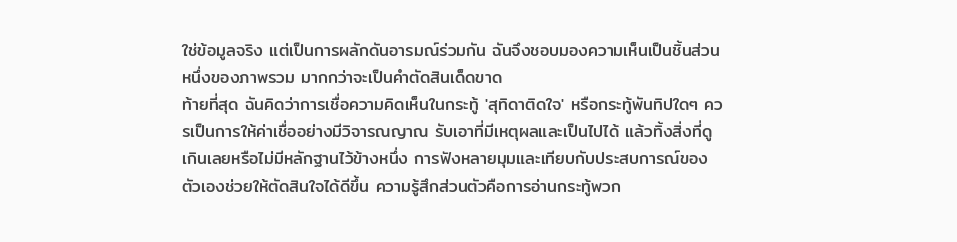ใช่ข้อมูลจริง แต่เป็นการผลักดันอารมณ์ร่วมกัน ฉันจึงชอบมองความเห็นเป็นชิ้นส่วนหนึ่งของภาพรวม มากกว่าจะเป็นคำตัดสินเด็ดขาด
ท้ายที่สุด ฉันคิดว่าการเชื่อความคิดเห็นในกระทู้ 'สุทิดาติดใจ' หรือกระทู้พันทิปใดๆ ควรเป็นการให้ค่าเชื่ออย่างมีวิจารณญาณ รับเอาที่มีเหตุผลและเป็นไปได้ แล้วทิ้งสิ่งที่ดูเกินเลยหรือไม่มีหลักฐานไว้ข้างหนึ่ง การฟังหลายมุมและเทียบกับประสบการณ์ของตัวเองช่วยให้ตัดสินใจได้ดีขึ้น ความรู้สึกส่วนตัวคือการอ่านกระทู้พวก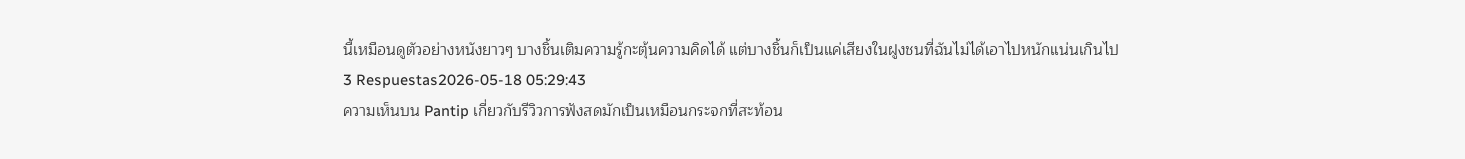นี้เหมือนดูตัวอย่างหนังยาวๆ บางชิ้นเติมความรู้กะตุ้นความคิดได้ แต่บางชิ้นก็เป็นแค่เสียงในฝูงชนที่ฉันไม่ได้เอาไปหนักแน่นเกินไป
3 Respuestas2026-05-18 05:29:43
ความเห็นบน Pantip เกี่ยวกับรีวิวการฟังสดมักเป็นเหมือนกระจกที่สะท้อน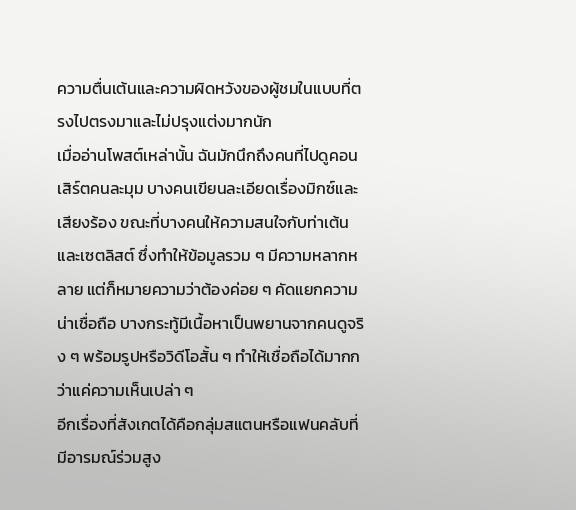ความตื่นเต้นและความผิดหวังของผู้ชมในแบบที่ตรงไปตรงมาและไม่ปรุงแต่งมากนัก
เมื่ออ่านโพสต์เหล่านั้น ฉันมักนึกถึงคนที่ไปดูคอนเสิร์ตคนละมุม บางคนเขียนละเอียดเรื่องมิกซ์และเสียงร้อง ขณะที่บางคนให้ความสนใจกับท่าเต้นและเซตลิสต์ ซึ่งทำให้ข้อมูลรวม ๆ มีความหลากหลาย แต่ก็หมายความว่าต้องค่อย ๆ คัดแยกความน่าเชื่อถือ บางกระทู้มีเนื้อหาเป็นพยานจากคนดูจริง ๆ พร้อมรูปหรือวิดีโอสั้น ๆ ทำให้เชื่อถือได้มากกว่าแค่ความเห็นเปล่า ๆ
อีกเรื่องที่สังเกตได้คือกลุ่มสแตนหรือแฟนคลับที่มีอารมณ์ร่วมสูง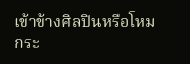เข้าข้างศิลปินหรือโหมกระ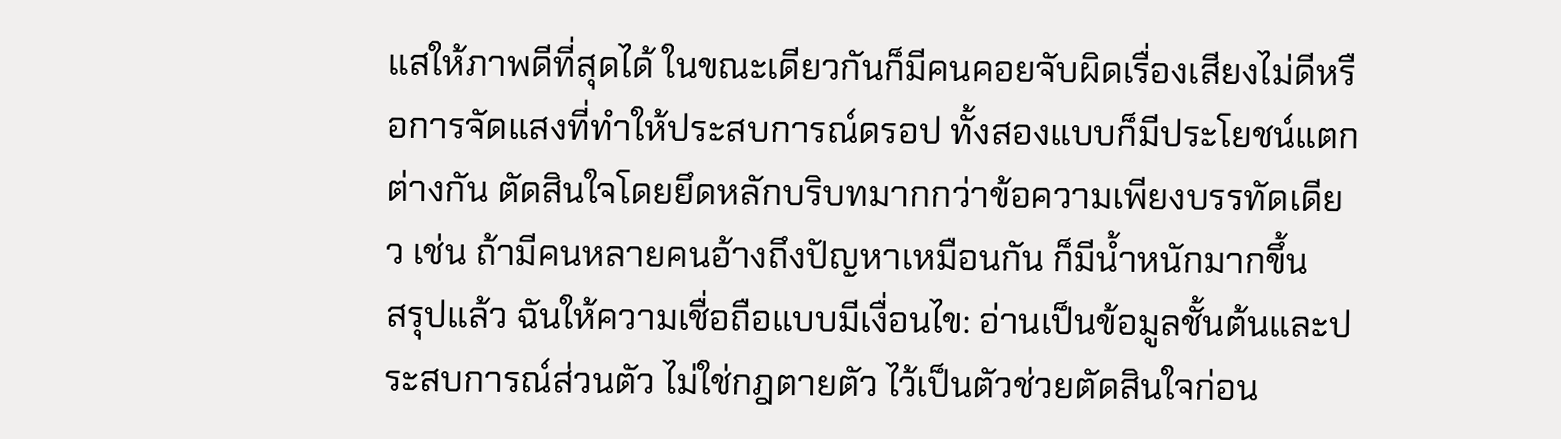แสให้ภาพดีที่สุดได้ ในขณะเดียวกันก็มีคนคอยจับผิดเรื่องเสียงไม่ดีหรือการจัดแสงที่ทำให้ประสบการณ์ดรอป ทั้งสองแบบก็มีประโยชน์แตกต่างกัน ตัดสินใจโดยยึดหลักบริบทมากกว่าข้อความเพียงบรรทัดเดียว เช่น ถ้ามีคนหลายคนอ้างถึงปัญหาเหมือนกัน ก็มีน้ำหนักมากขึ้น
สรุปแล้ว ฉันให้ความเชื่อถือแบบมีเงื่อนไข: อ่านเป็นข้อมูลชั้นต้นและประสบการณ์ส่วนตัว ไม่ใช่กฎตายตัว ไว้เป็นตัวช่วยตัดสินใจก่อน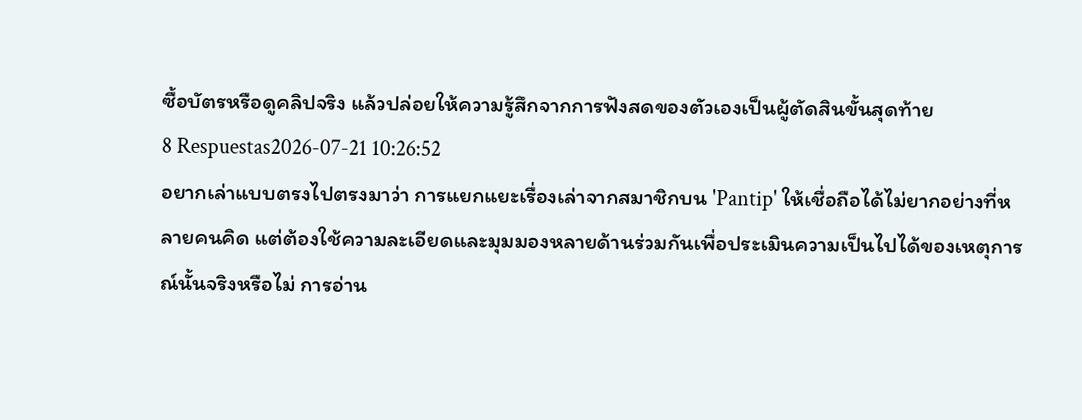ซื้อบัตรหรือดูคลิปจริง แล้วปล่อยให้ความรู้สึกจากการฟังสดของตัวเองเป็นผู้ตัดสินขั้นสุดท้าย
8 Respuestas2026-07-21 10:26:52
อยากเล่าแบบตรงไปตรงมาว่า การแยกแยะเรื่องเล่าจากสมาชิกบน 'Pantip' ให้เชื่อถือได้ไม่ยากอย่างที่หลายคนคิด แต่ต้องใช้ความละเอียดและมุมมองหลายด้านร่วมกันเพื่อประเมินความเป็นไปได้ของเหตุการณ์นั้นจริงหรือไม่ การอ่าน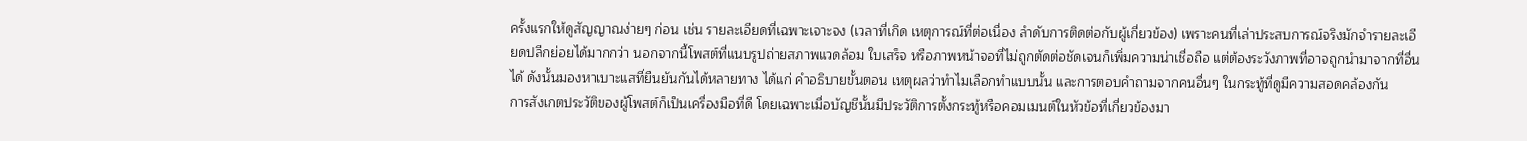ครั้งแรกให้ดูสัญญาณง่ายๆ ก่อน เช่น รายละเอียดที่เฉพาะเจาะจง (เวลาที่เกิด เหตุการณ์ที่ต่อเนื่อง ลำดับการติดต่อกับผู้เกี่ยวข้อง) เพราะคนที่เล่าประสบการณ์จริงมักจำรายละเอียดปลีกย่อยได้มากกว่า นอกจากนี้โพสต์ที่แนบรูปถ่ายสภาพแวดล้อม ใบเสร็จ หรือภาพหน้าจอที่ไม่ถูกตัดต่อชัดเจนก็เพิ่มความน่าเชื่อถือ แต่ต้องระวังภาพที่อาจถูกนำมาจากที่อื่นได้ ดังนั้นมองหาเบาะแสที่ยืนยันกันได้หลายทาง ได้แก่ คำอธิบายขั้นตอน เหตุผลว่าทำไมเลือกทำแบบนั้น และการตอบคำถามจากคนอื่นๆ ในกระทู้ที่ดูมีความสอดคล้องกัน
การสังเกตประวัติของผู้โพสต์ก็เป็นเครื่องมือที่ดี โดยเฉพาะเมื่อบัญชีนั้นมีประวัติการตั้งกระทู้หรือคอมเมนต์ในหัวข้อที่เกี่ยวข้องมา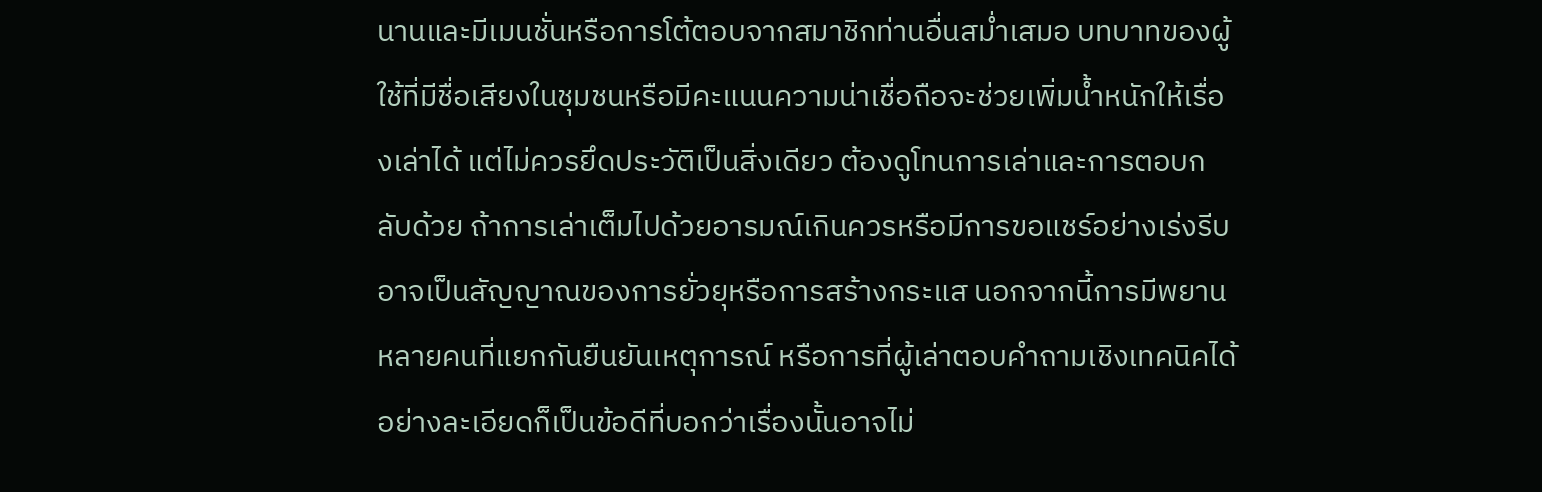นานและมีเมนชั่นหรือการโต้ตอบจากสมาชิกท่านอื่นสม่ำเสมอ บทบาทของผู้ใช้ที่มีชื่อเสียงในชุมชนหรือมีคะแนนความน่าเชื่อถือจะช่วยเพิ่มน้ำหนักให้เรื่องเล่าได้ แต่ไม่ควรยึดประวัติเป็นสิ่งเดียว ต้องดูโทนการเล่าและการตอบกลับด้วย ถ้าการเล่าเต็มไปด้วยอารมณ์เกินควรหรือมีการขอแชร์อย่างเร่งรีบ อาจเป็นสัญญาณของการยั่วยุหรือการสร้างกระแส นอกจากนี้การมีพยานหลายคนที่แยกกันยืนยันเหตุการณ์ หรือการที่ผู้เล่าตอบคำถามเชิงเทคนิคได้อย่างละเอียดก็เป็นข้อดีที่บอกว่าเรื่องนั้นอาจไม่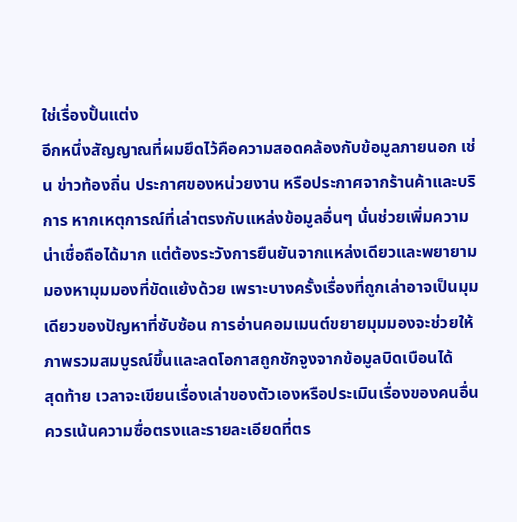ใช่เรื่องปั้นแต่ง
อีกหนึ่งสัญญาณที่ผมยึดไว้คือความสอดคล้องกับข้อมูลภายนอก เช่น ข่าวท้องถิ่น ประกาศของหน่วยงาน หรือประกาศจากร้านค้าและบริการ หากเหตุการณ์ที่เล่าตรงกับแหล่งข้อมูลอื่นๆ นั่นช่วยเพิ่มความน่าเชื่อถือได้มาก แต่ต้องระวังการยืนยันจากแหล่งเดียวและพยายามมองหามุมมองที่ขัดแย้งด้วย เพราะบางครั้งเรื่องที่ถูกเล่าอาจเป็นมุมเดียวของปัญหาที่ซับซ้อน การอ่านคอมเมนต์ขยายมุมมองจะช่วยให้ภาพรวมสมบูรณ์ขึ้นและลดโอกาสถูกชักจูงจากข้อมูลบิดเบือนได้
สุดท้าย เวลาจะเขียนเรื่องเล่าของตัวเองหรือประเมินเรื่องของคนอื่น ควรเน้นความซื่อตรงและรายละเอียดที่ตร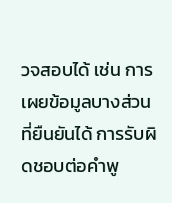วจสอบได้ เช่น การเผยข้อมูลบางส่วนที่ยืนยันได้ การรับผิดชอบต่อคำพู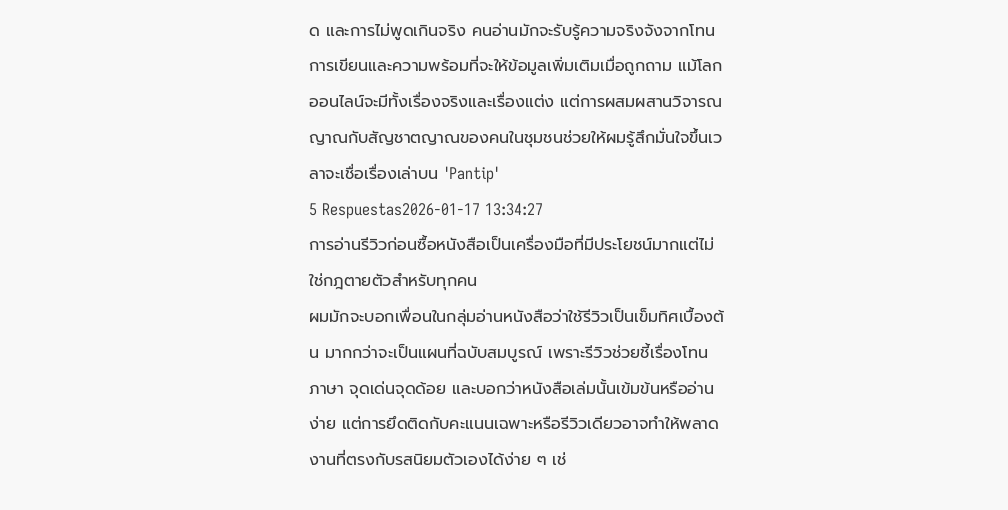ด และการไม่พูดเกินจริง คนอ่านมักจะรับรู้ความจริงจังจากโทนการเขียนและความพร้อมที่จะให้ข้อมูลเพิ่มเติมเมื่อถูกถาม แม้โลกออนไลน์จะมีทั้งเรื่องจริงและเรื่องแต่ง แต่การผสมผสานวิจารณญาณกับสัญชาตญาณของคนในชุมชนช่วยให้ผมรู้สึกมั่นใจขึ้นเวลาจะเชื่อเรื่องเล่าบน 'Pantip'
5 Respuestas2026-01-17 13:34:27
การอ่านรีวิวก่อนซื้อหนังสือเป็นเครื่องมือที่มีประโยชน์มากแต่ไม่ใช่กฎตายตัวสำหรับทุกคน
ผมมักจะบอกเพื่อนในกลุ่มอ่านหนังสือว่าใช้รีวิวเป็นเข็มทิศเบื้องต้น มากกว่าจะเป็นแผนที่ฉบับสมบูรณ์ เพราะรีวิวช่วยชี้เรื่องโทน ภาษา จุดเด่นจุดด้อย และบอกว่าหนังสือเล่มนั้นเข้มข้นหรืออ่านง่าย แต่การยึดติดกับคะแนนเฉพาะหรือรีวิวเดียวอาจทำให้พลาดงานที่ตรงกับรสนิยมตัวเองได้ง่าย ๆ เช่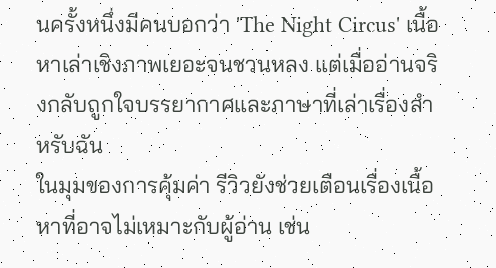นครั้งหนึ่งมีคนบอกว่า 'The Night Circus' เนื้อหาเล่าเชิงภาพเยอะจนชวนหลง แต่เมื่ออ่านจริงกลับถูกใจบรรยากาศและภาษาที่เล่าเรื่องสำหรับฉัน
ในมุมของการคุ้มค่า รีวิวยังช่วยเตือนเรื่องเนื้อหาที่อาจไม่เหมาะกับผู้อ่าน เช่น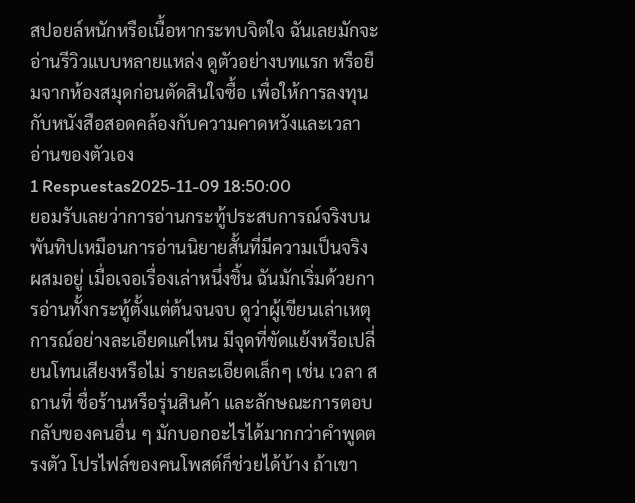สปอยล์หนักหรือเนื้อหากระทบจิตใจ ฉันเลยมักจะอ่านรีวิวแบบหลายแหล่ง ดูตัวอย่างบทแรก หรือยืมจากห้องสมุดก่อนตัดสินใจซื้อ เพื่อให้การลงทุนกับหนังสือสอดคล้องกับความคาดหวังและเวลาอ่านของตัวเอง
1 Respuestas2025-11-09 18:50:00
ยอมรับเลยว่าการอ่านกระทู้ประสบการณ์จริงบนพันทิปเหมือนการอ่านนิยายสั้นที่มีความเป็นจริงผสมอยู่ เมื่อเจอเรื่องเล่าหนึ่งชิ้น ฉันมักเริ่มด้วยการอ่านทั้งกระทู้ตั้งแต่ต้นจนจบ ดูว่าผู้เขียนเล่าเหตุการณ์อย่างละเอียดแค่ไหน มีจุดที่ขัดแย้งหรือเปลี่ยนโทนเสียงหรือไม่ รายละเอียดเล็กๆ เช่น เวลา สถานที่ ชื่อร้านหรือรุ่นสินค้า และลักษณะการตอบกลับของคนอื่น ๆ มักบอกอะไรได้มากกว่าคำพูดตรงตัว โปรไฟล์ของคนโพสต์ก็ช่วยได้บ้าง ถ้าเขา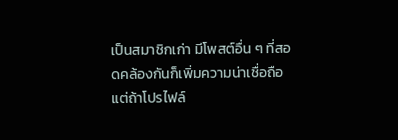เป็นสมาชิกเก่า มีโพสต์อื่น ๆ ที่สอดคล้องกันก็เพิ่มความน่าเชื่อถือ แต่ถ้าโปรไฟล์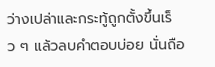ว่างเปล่าและกระทู้ถูกตั้งขึ้นเร็ว ๆ แล้วลบคำตอบบ่อย นั่นถือ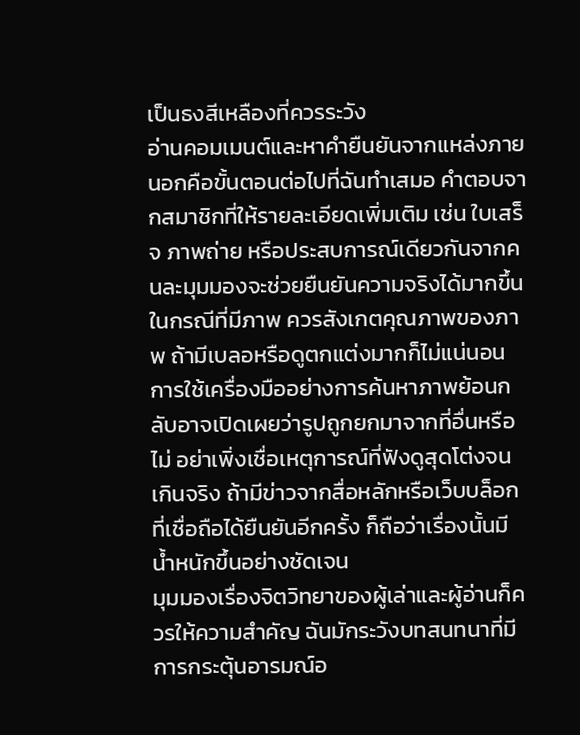เป็นธงสีเหลืองที่ควรระวัง
อ่านคอมเมนต์และหาคำยืนยันจากแหล่งภายนอกคือขั้นตอนต่อไปที่ฉันทำเสมอ คำตอบจากสมาชิกที่ให้รายละเอียดเพิ่มเติม เช่น ใบเสร็จ ภาพถ่าย หรือประสบการณ์เดียวกันจากคนละมุมมองจะช่วยยืนยันความจริงได้มากขึ้น ในกรณีที่มีภาพ ควรสังเกตคุณภาพของภาพ ถ้ามีเบลอหรือดูตกแต่งมากก็ไม่แน่นอน การใช้เครื่องมืออย่างการค้นหาภาพย้อนกลับอาจเปิดเผยว่ารูปถูกยกมาจากที่อื่นหรือไม่ อย่าเพิ่งเชื่อเหตุการณ์ที่ฟังดูสุดโต่งจนเกินจริง ถ้ามีข่าวจากสื่อหลักหรือเว็บบล็อกที่เชื่อถือได้ยืนยันอีกครั้ง ก็ถือว่าเรื่องนั้นมีน้ำหนักขึ้นอย่างชัดเจน
มุมมองเรื่องจิตวิทยาของผู้เล่าและผู้อ่านก็ควรให้ความสำคัญ ฉันมักระวังบทสนทนาที่มีการกระตุ้นอารมณ์อ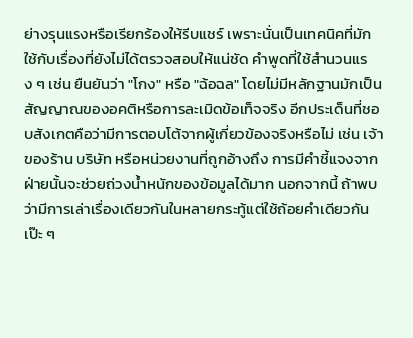ย่างรุนแรงหรือเรียกร้องให้รีบแชร์ เพราะนั่นเป็นเทคนิคที่มักใช้กับเรื่องที่ยังไม่ได้ตรวจสอบให้แน่ชัด คำพูดที่ใช้สำนวนแรง ๆ เช่น ยืนยันว่า "โกง" หรือ "ฉ้อฉล" โดยไม่มีหลักฐานมักเป็นสัญญาณของอคติหรือการละเมิดข้อเท็จจริง อีกประเด็นที่ชอบสังเกตคือว่ามีการตอบโต้จากผู้เกี่ยวข้องจริงหรือไม่ เช่น เจ้าของร้าน บริษัท หรือหน่วยงานที่ถูกอ้างถึง การมีคำชี้แจงจากฝ่ายนั้นจะช่วยถ่วงน้ำหนักของข้อมูลได้มาก นอกจากนี้ ถ้าพบว่ามีการเล่าเรื่องเดียวกันในหลายกระทู้แต่ใช้ถ้อยคำเดียวกันเป๊ะ ๆ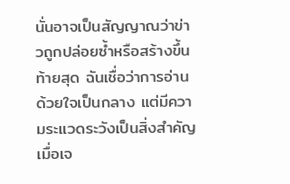นั่นอาจเป็นสัญญาณว่าข่าวถูกปล่อยซ้ำหรือสร้างขึ้น
ท้ายสุด ฉันเชื่อว่าการอ่านด้วยใจเป็นกลาง แต่มีความระแวดระวังเป็นสิ่งสำคัญ เมื่อเจ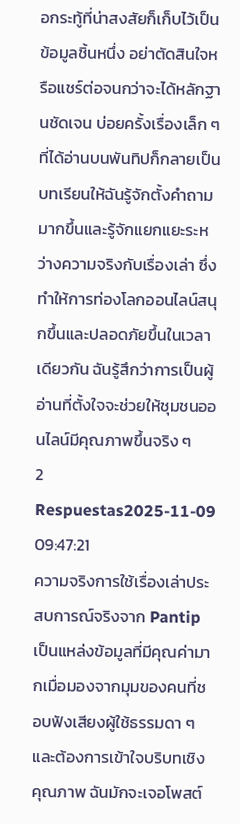อกระทู้ที่น่าสงสัยก็เก็บไว้เป็นข้อมูลชิ้นหนึ่ง อย่าตัดสินใจหรือแชร์ต่อจนกว่าจะได้หลักฐานชัดเจน บ่อยครั้งเรื่องเล็ก ๆ ที่ได้อ่านบนพันทิปก็กลายเป็นบทเรียนให้ฉันรู้จักตั้งคำถามมากขึ้นและรู้จักแยกแยะระหว่างความจริงกับเรื่องเล่า ซึ่งทำให้การท่องโลกออนไลน์สนุกขึ้นและปลอดภัยขึ้นในเวลาเดียวกัน ฉันรู้สึกว่าการเป็นผู้อ่านที่ตั้งใจจะช่วยให้ชุมชนออนไลน์มีคุณภาพขึ้นจริง ๆ
2 Respuestas2025-11-09 09:47:21
ความจริงการใช้เรื่องเล่าประสบการณ์จริงจาก Pantip เป็นแหล่งข้อมูลที่มีคุณค่ามากเมื่อมองจากมุมของคนที่ชอบฟังเสียงผู้ใช้ธรรมดา ๆ และต้องการเข้าใจบริบทเชิงคุณภาพ ฉันมักจะเจอโพสต์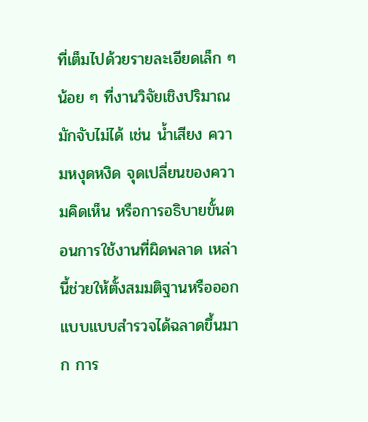ที่เต็มไปด้วยรายละเอียดเล็ก ๆ น้อย ๆ ที่งานวิจัยเชิงปริมาณมักจับไม่ได้ เช่น น้ำเสียง ความหงุดหงิด จุดเปลี่ยนของความคิดเห็น หรือการอธิบายขั้นตอนการใช้งานที่ผิดพลาด เหล่านี้ช่วยให้ตั้งสมมติฐานหรือออกแบบแบบสำรวจได้ฉลาดขึ้นมาก การ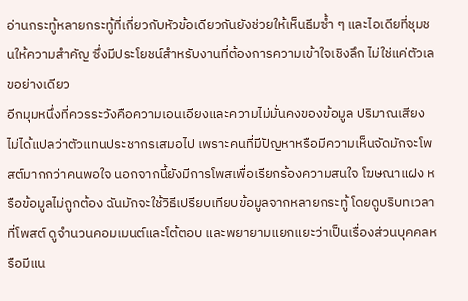อ่านกระทู้หลายกระทู้ที่เกี่ยวกับหัวข้อเดียวกันยังช่วยให้เห็นธีมซ้ำ ๆ และไอเดียที่ชุมชนให้ความสำคัญ ซึ่งมีประโยชน์สำหรับงานที่ต้องการความเข้าใจเชิงลึก ไม่ใช่แค่ตัวเลขอย่างเดียว
อีกมุมหนึ่งที่ควรระวังคือความเอนเอียงและความไม่มั่นคงของข้อมูล ปริมาณเสียงไม่ได้แปลว่าตัวแทนประชากรเสมอไป เพราะคนที่มีปัญหาหรือมีความเห็นจัดมักจะโพสต์มากกว่าคนพอใจ นอกจากนี้ยังมีการโพสเพื่อเรียกร้องความสนใจ โฆษณาแฝง หรือข้อมูลไม่ถูกต้อง ฉันมักจะใช้วิธีเปรียบเทียบข้อมูลจากหลายกระทู้ โดยดูบริบทเวลาที่โพสต์ ดูจำนวนคอมเมนต์และโต้ตอบ และพยายามแยกแยะว่าเป็นเรื่องส่วนบุคคลหรือมีแน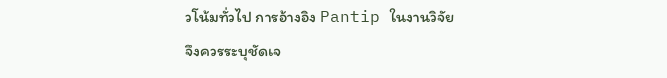วโน้มทั่วไป การอ้างอิง Pantip ในงานวิจัยจึงควรระบุชัดเจ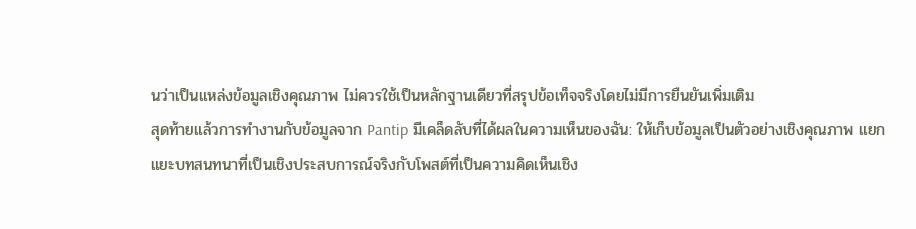นว่าเป็นแหล่งข้อมูลเชิงคุณภาพ ไม่ควรใช้เป็นหลักฐานเดียวที่สรุปข้อเท็จจริงโดยไม่มีการยืนยันเพิ่มเติม
สุดท้ายแล้วการทำงานกับข้อมูลจาก Pantip มีเคล็ดลับที่ได้ผลในความเห็นของฉัน: ให้เก็บข้อมูลเป็นตัวอย่างเชิงคุณภาพ แยกแยะบทสนทนาที่เป็นเชิงประสบการณ์จริงกับโพสต์ที่เป็นความคิดเห็นเชิง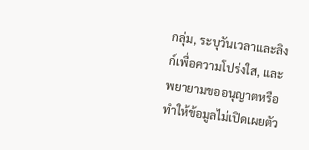กลุ่ม, ระบุวันเวลาและลิงก์เพื่อความโปร่งใส, และพยายามขออนุญาตหรือทำให้ข้อมูลไม่เปิดเผยตัว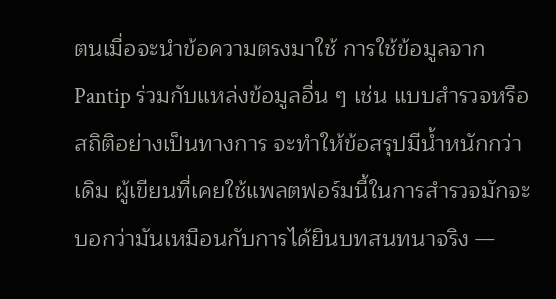ตนเมื่อจะนำข้อความตรงมาใช้ การใช้ข้อมูลจาก Pantip ร่วมกับแหล่งข้อมูลอื่น ๆ เช่น แบบสำรวจหรือสถิติอย่างเป็นทางการ จะทำให้ข้อสรุปมีน้ำหนักกว่าเดิม ผู้เขียนที่เคยใช้แพลตฟอร์มนี้ในการสำรวจมักจะบอกว่ามันเหมือนกับการได้ยินบทสนทนาจริง —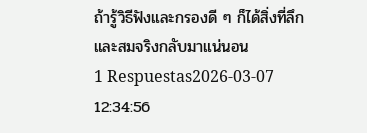ถ้ารู้วิธีฟังและกรองดี ๆ ก็ได้สิ่งที่ลึกและสมจริงกลับมาแน่นอน
1 Respuestas2026-03-07 12:34:56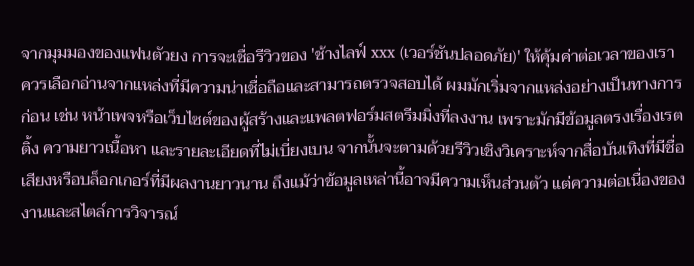จากมุมมองของแฟนตัวยง การจะเชื่อรีวิวของ 'ช้างไลฟ์ xxx (เวอร์ชันปลอดภัย)' ให้คุ้มค่าต่อเวลาของเรา ควรเลือกอ่านจากแหล่งที่มีความน่าเชื่อถือและสามารถตรวจสอบได้ ผมมักเริ่มจากแหล่งอย่างเป็นทางการก่อน เช่น หน้าเพจหรือเว็บไซต์ของผู้สร้างและแพลตฟอร์มสตรีมมิ่งที่ลงงาน เพราะมักมีข้อมูลตรงเรื่องเรตติ้ง ความยาวเนื้อหา และรายละเอียดที่ไม่เบี่ยงเบน จากนั้นจะตามด้วยรีวิวเชิงวิเคราะห์จากสื่อบันเทิงที่มีชื่อเสียงหรือบล็อกเกอร์ที่มีผลงานยาวนาน ถึงแม้ว่าข้อมูลเหล่านี้อาจมีความเห็นส่วนตัว แต่ความต่อเนื่องของงานและสไตล์การวิจารณ์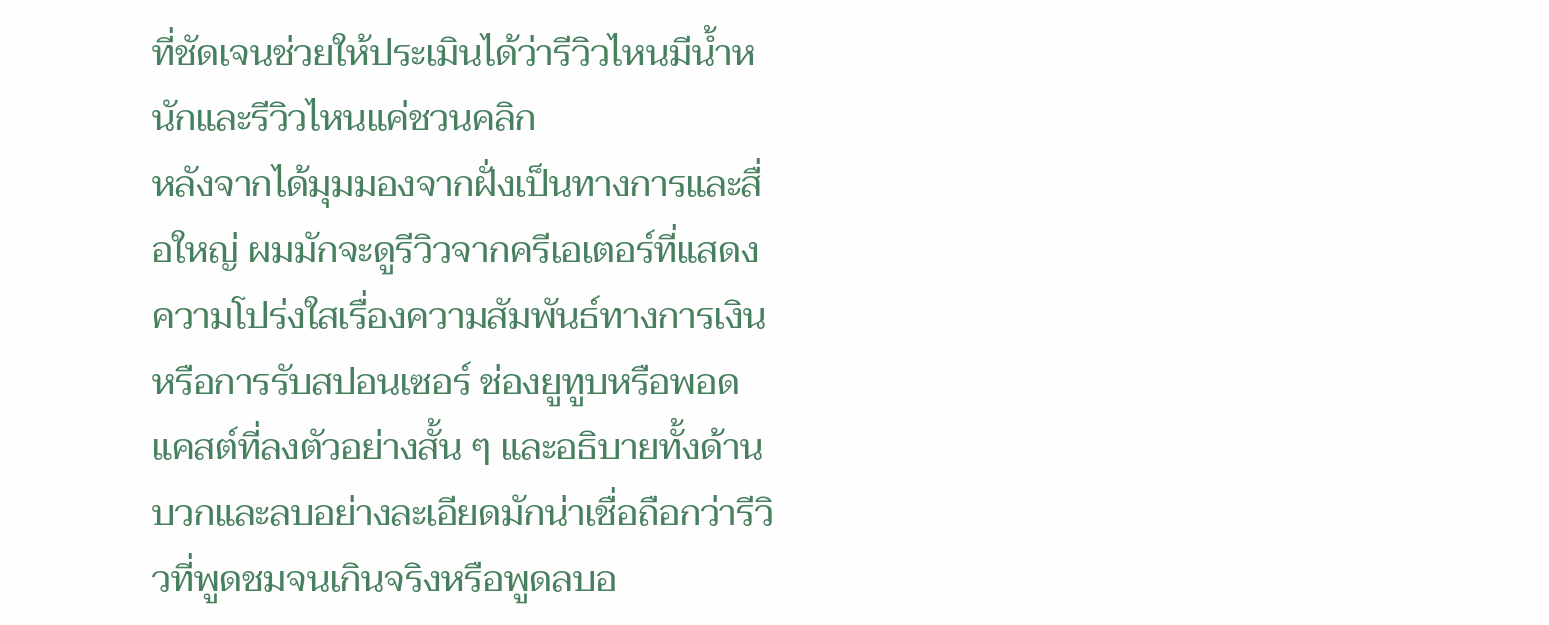ที่ชัดเจนช่วยให้ประเมินได้ว่ารีวิวไหนมีน้ำหนักและรีวิวไหนแค่ชวนคลิก
หลังจากได้มุมมองจากฝั่งเป็นทางการและสื่อใหญ่ ผมมักจะดูรีวิวจากครีเอเตอร์ที่แสดงความโปร่งใสเรื่องความสัมพันธ์ทางการเงินหรือการรับสปอนเซอร์ ช่องยูทูบหรือพอดแคสต์ที่ลงตัวอย่างสั้น ๆ และอธิบายทั้งด้านบวกและลบอย่างละเอียดมักน่าเชื่อถือกว่ารีวิวที่พูดชมจนเกินจริงหรือพูดลบอ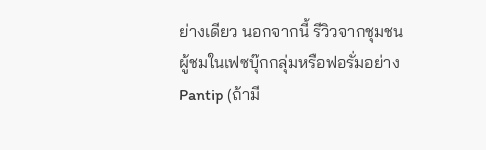ย่างเดียว นอกจากนี้ รีวิวจากชุมชนผู้ชมในเฟซบุ๊กกลุ่มหรือฟอรั่มอย่าง Pantip (ถ้ามี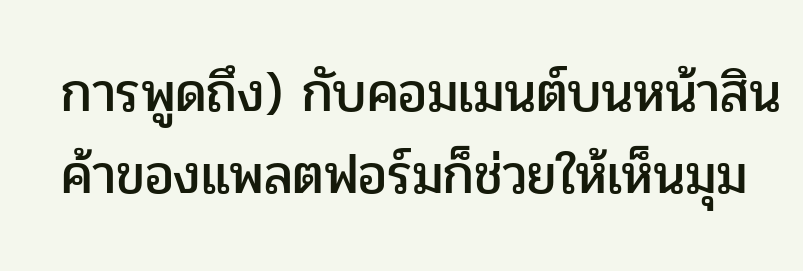การพูดถึง) กับคอมเมนต์บนหน้าสินค้าของแพลตฟอร์มก็ช่วยให้เห็นมุม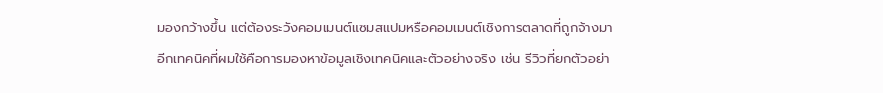มองกว้างขึ้น แต่ต้องระวังคอมเมนต์แซมสแปมหรือคอมเมนต์เชิงการตลาดที่ถูกจ้างมา
อีกเทคนิคที่ผมใช้คือการมองหาข้อมูลเชิงเทคนิคและตัวอย่างจริง เช่น รีวิวที่ยกตัวอย่า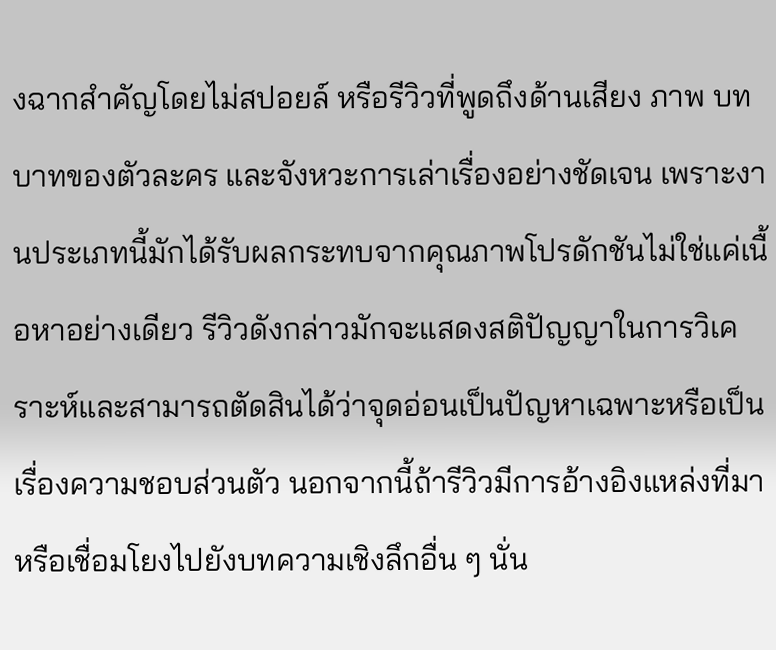งฉากสำคัญโดยไม่สปอยล์ หรือรีวิวที่พูดถึงด้านเสียง ภาพ บทบาทของตัวละคร และจังหวะการเล่าเรื่องอย่างชัดเจน เพราะงานประเภทนี้มักได้รับผลกระทบจากคุณภาพโปรดักชันไม่ใช่แค่เนื้อหาอย่างเดียว รีวิวดังกล่าวมักจะแสดงสติปัญญาในการวิเคราะห์และสามารถตัดสินได้ว่าจุดอ่อนเป็นปัญหาเฉพาะหรือเป็นเรื่องความชอบส่วนตัว นอกจากนี้ถ้ารีวิวมีการอ้างอิงแหล่งที่มาหรือเชื่อมโยงไปยังบทความเชิงลึกอื่น ๆ นั่น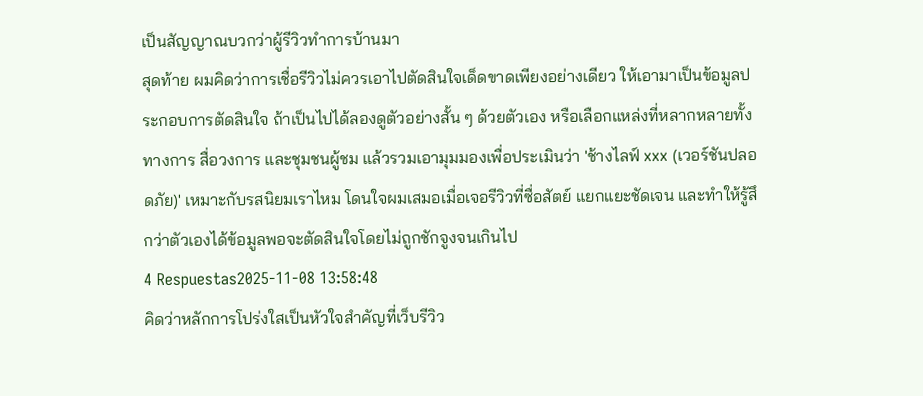เป็นสัญญาณบวกว่าผู้รีวิวทำการบ้านมา
สุดท้าย ผมคิดว่าการเชื่อรีวิวไม่ควรเอาไปตัดสินใจเด็ดขาดเพียงอย่างเดียว ให้เอามาเป็นข้อมูลประกอบการตัดสินใจ ถ้าเป็นไปได้ลองดูตัวอย่างสั้น ๆ ด้วยตัวเอง หรือเลือกแหล่งที่หลากหลายทั้งทางการ สื่อวงการ และชุมชนผู้ชม แล้วรวมเอามุมมองเพื่อประเมินว่า 'ช้างไลฟ์ xxx (เวอร์ชันปลอดภัย)' เหมาะกับรสนิยมเราไหม โดนใจผมเสมอเมื่อเจอรีวิวที่ซื่อสัตย์ แยกแยะชัดเจน และทำให้รู้สึกว่าตัวเองได้ข้อมูลพอจะตัดสินใจโดยไม่ถูกชักจูงจนเกินไป
4 Respuestas2025-11-08 13:58:48
คิดว่าหลักการโปร่งใสเป็นหัวใจสำคัญที่เว็บรีวิว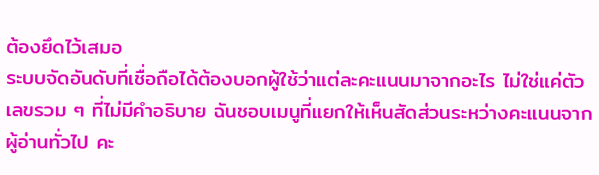ต้องยึดไว้เสมอ
ระบบจัดอันดับที่เชื่อถือได้ต้องบอกผู้ใช้ว่าแต่ละคะแนนมาจากอะไร ไม่ใช่แค่ตัวเลขรวม ๆ ที่ไม่มีคำอธิบาย ฉันชอบเมนูที่แยกให้เห็นสัดส่วนระหว่างคะแนนจากผู้อ่านทั่วไป คะ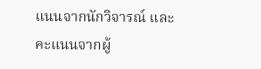แนนจากนักวิจารณ์ และคะแนนจากผู้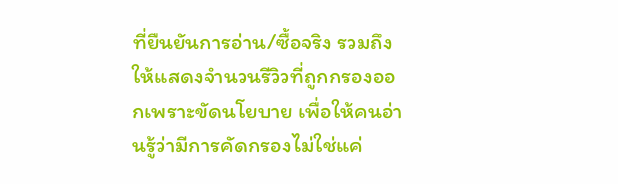ที่ยืนยันการอ่าน/ซื้อจริง รวมถึงให้แสดงจำนวนรีวิวที่ถูกกรองออกเพราะขัดนโยบาย เพื่อให้คนอ่านรู้ว่ามีการคัดกรองไม่ใช่แค่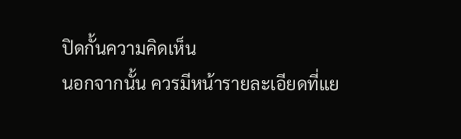ปิดกั้นความคิดเห็น
นอกจากนั้น ควรมีหน้ารายละเอียดที่แย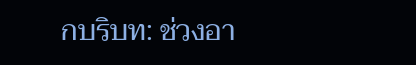กบริบท: ช่วงอา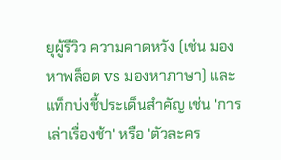ยุผู้รีวิว ความคาดหวัง (เช่น มองหาพล็อต vs มองหาภาษา) และแท็กบ่งชี้ประเด็นสำคัญ เช่น 'การเล่าเรื่องช้า' หรือ 'ตัวละคร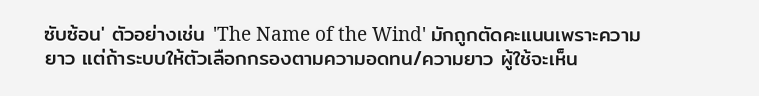ซับซ้อน' ตัวอย่างเช่น 'The Name of the Wind' มักถูกตัดคะแนนเพราะความยาว แต่ถ้าระบบให้ตัวเลือกกรองตามความอดทน/ความยาว ผู้ใช้จะเห็น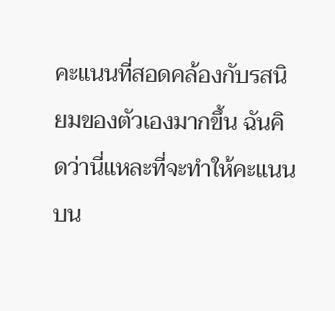คะแนนที่สอดคล้องกับรสนิยมของตัวเองมากขึ้น ฉันคิดว่านี่แหละที่จะทำให้คะแนนบน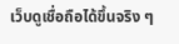เว็บดูเชื่อถือได้ขึ้นจริง ๆ